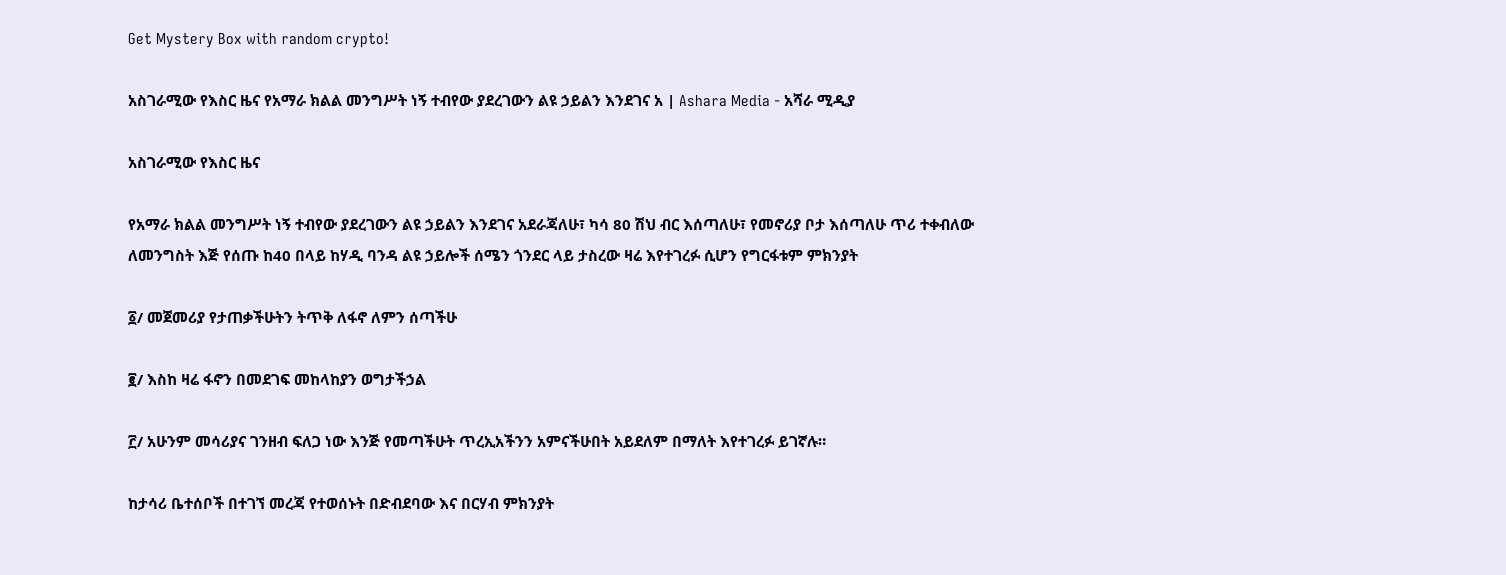Get Mystery Box with random crypto!

አስገራሚው የእስር ዜና የአማራ ክልል መንግሥት ነኝ ተብየው ያደረገውን ልዩ ኃይልን እንደገና አ | Ashara Media - አሻራ ሚዲያ

አስገራሚው የእስር ዜና

የአማራ ክልል መንግሥት ነኝ ተብየው ያደረገውን ልዩ ኃይልን እንደገና አደራጃለሁ፣ ካሳ 80 ሽህ ብር እሰጣለሁ፣ የመኖሪያ ቦታ እሰጣለሁ ጥሪ ተቀብለው ለመንግስት እጅ የሰጡ ከ40 በላይ ከሃዲ ባንዳ ልዩ ኃይሎች ሰሜን ጎንደር ላይ ታስረው ዛሬ እየተገረፉ ሲሆን የግርፋቱም ምክንያት

፩/ መጀመሪያ የታጠቃችሁትን ትጥቅ ለፋኖ ለምን ሰጣችሁ

፪/ እስከ ዛሬ ፋኖን በመደገፍ መከላከያን ወግታችኃል

፫/ አሁንም መሳሪያና ገንዘብ ፍለጋ ነው እንጅ የመጣችሁት ጥረኢአችንን አምናችሁበት አይደለም በማለት እየተገረፉ ይገኛሉ።

ከታሳሪ ቤተሰቦች በተገኘ መረጃ የተወሰኑት በድብደባው እና በርሃብ ምክንያት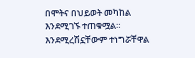በሞትና በህይወት መካከል እንደሚገኙ ተጠቁሟል። እንደሚረሽኗቸውም ተነግሯቸዋል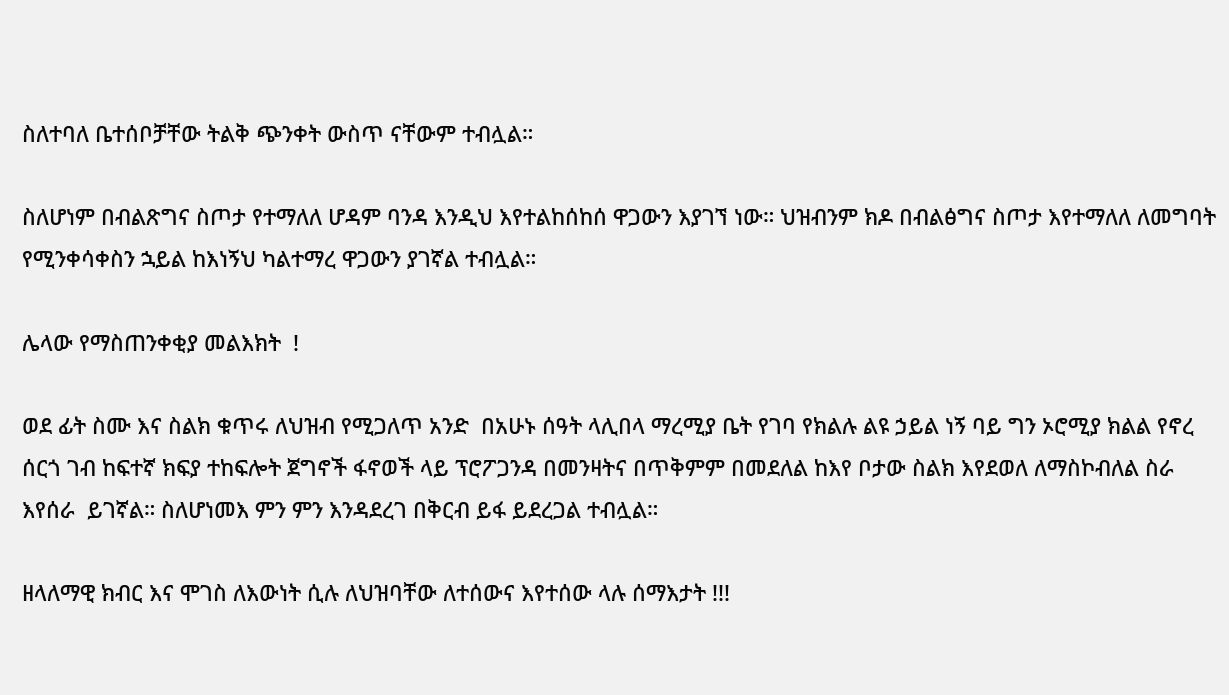ስለተባለ ቤተሰቦቻቸው ትልቅ ጭንቀት ውስጥ ናቸውም ተብሏል።

ስለሆነም በብልጽግና ስጦታ የተማለለ ሆዳም ባንዳ እንዲህ እየተልከሰከሰ ዋጋውን እያገኘ ነው። ህዝብንም ክዶ በብልፅግና ስጦታ እየተማለለ ለመግባት የሚንቀሳቀስን ኋይል ከእነኝህ ካልተማረ ዋጋውን ያገኛል ተብሏል።

ሌላው የማስጠንቀቂያ መልእክት  !

ወደ ፊት ስሙ እና ስልክ ቁጥሩ ለህዝብ የሚጋለጥ አንድ  በአሁኑ ሰዓት ላሊበላ ማረሚያ ቤት የገባ የክልሉ ልዩ ኃይል ነኝ ባይ ግን ኦሮሚያ ክልል የኖረ ሰርጎ ገብ ከፍተኛ ክፍያ ተከፍሎት ጀግኖች ፋኖወች ላይ ፕሮፖጋንዳ በመንዛትና በጥቅምም በመደለል ከእየ ቦታው ስልክ እየደወለ ለማስኮብለል ስራ እየሰራ  ይገኛል። ስለሆነመእ ምን ምን እንዳደረገ በቅርብ ይፋ ይደረጋል ተብሏል።

ዘላለማዊ ክብር እና ሞገስ ለእውነት ሲሉ ለህዝባቸው ለተሰውና እየተሰው ላሉ ሰማእታት !!!